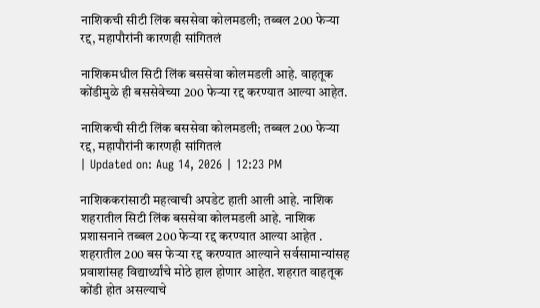नाशिकची सीटी लिंक बससेवा कोलमडली; तब्बल 200 फेऱ्या रद्द, महापौरांनी कारणही सांगितलं

नाशिकमधील सिटी लिंक बससेवा कोलमडली आहे. वाहतूक कोंडीमुळे ही बससेवेच्या 200 फेऱ्या रद्द करण्यात आल्या आहेत.

नाशिकची सीटी लिंक बससेवा कोलमडली; तब्बल 200 फेऱ्या रद्द, महापौरांनी कारणही सांगितलं
| Updated on: Aug 14, 2026 | 12:23 PM

नाशिककरांसाठी महत्वाची अपडेट हाती आली आहे. नाशिक शहरातील सिटी लिंक बससेवा कोलमडली आहे. नाशिक प्रशासनाने तब्बल 200 फेऱ्या रद्द करण्यात आल्या आहेत . शहरातील 200 बस फेऱ्या रद्द करण्यात आल्याने सर्वसामान्यांसह प्रवाशांसह विद्यार्थ्यांचे मोठे हाल होणार आहेत. शहरात वाहतूक कोंडी होत असल्याचे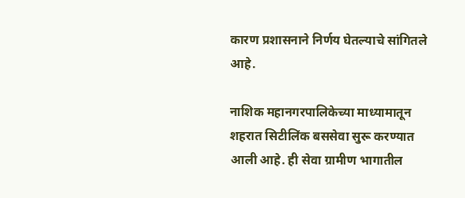कारण प्रशासनाने निर्णय घेतल्याचे सांगितले आहे.

नाशिक महानगरपालिकेच्या माध्यामातून शहरात सिटीलिंक बससेवा सुरू करण्यात आली आहे. ही सेवा ग्रामीण भागातील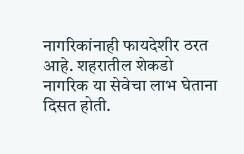नागरिकांनाही फायदेशीर ठरत आहे. शहरातील शेकडो नागरिक या सेवेचा लाभ घेताना दिसत होती.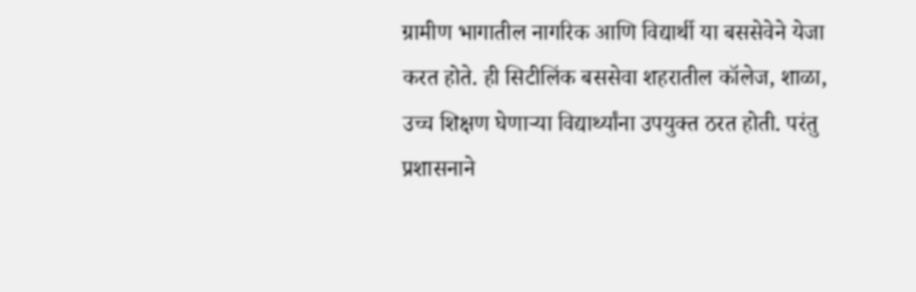ग्रामीण भागातील नागरिक आणि विद्यार्थी या बससेवेने येजा करत होते. ही सिटीलिंक बससेवा शहरातील कॉलेज, शाळा, उच्च शिक्षण घेणार्‍या विद्यार्थ्यांना उपयुक्त ठरत होती. परंतु प्रशासनाने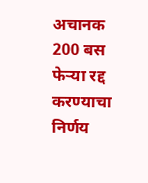अचानक 200 बस फेऱ्या रद्द करण्याचा निर्णय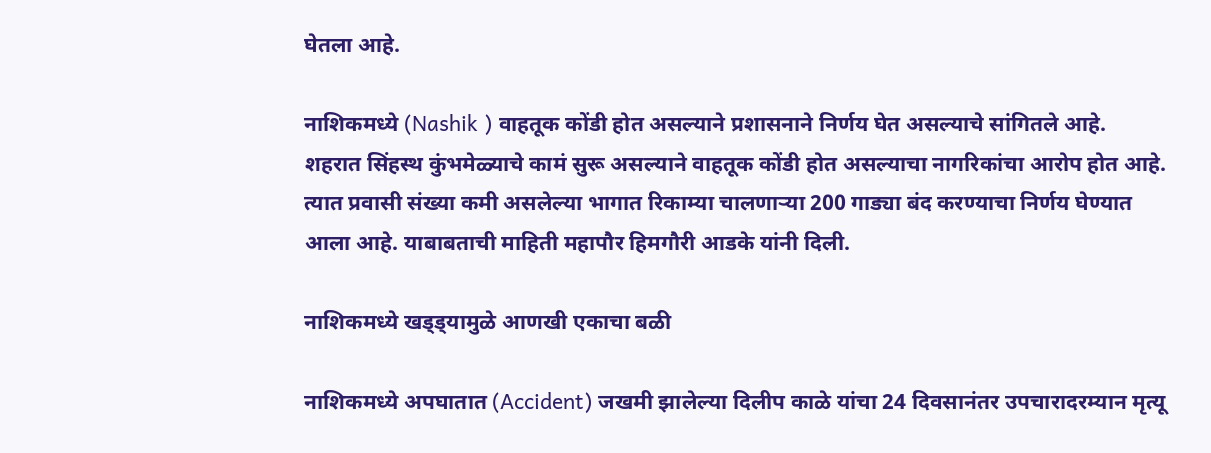घेतला आहे.

नाशिकमध्ये (Nashik ) वाहतूक कोंडी होत असल्याने प्रशासनाने निर्णय घेत असल्याचे सांगितले आहे. शहरात सिंहस्थ कुंभमेळ्याचे कामं सुरू असल्याने वाहतूक कोंडी होत असल्याचा नागरिकांचा आरोप होत आहे. त्यात प्रवासी संख्या कमी असलेल्या भागात रिकाम्या चालणाऱ्या 200 गाड्या बंद करण्याचा निर्णय घेण्यात आला आहे. याबाबताची माहिती महापौर हिमगौरी आडके यांनी दिली.

नाशिकमध्ये खड्ड्यामुळे आणखी एकाचा बळी

नाशिकमध्ये अपघातात (Accident) जखमी झालेल्या दिलीप काळे यांचा 24 दिवसानंतर उपचारादरम्यान मृत्यू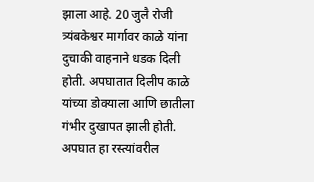झाला आहे. 20 जुलै रोजी त्र्यंबकेश्वर मार्गावर काळे यांना दुचाकी वाहनाने धडक दिली होती. अपघातात दिलीप काळे यांच्या डोक्याला आणि छातीला गंभीर दुखापत झाली होती. अपघात हा रस्त्यांवरील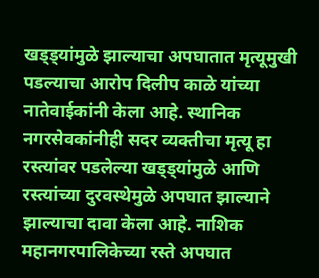खड्ड्यांमुळे झाल्याचा अपघातात मृत्यूमुखी पडल्याचा आरोप दिलीप काळे यांच्या नातेवाईकांनी केला आहे. स्थानिक नगरसेवकांनीही सदर व्यक्तीचा मृत्यू हा रस्त्यांवर पडलेल्या खड्ड्यांमुळे आणि रस्त्यांच्या दुरवस्थेमुळे अपघात झाल्याने झाल्याचा दावा केला आहे. नाशिक महानगरपालिकेच्या रस्ते अपघात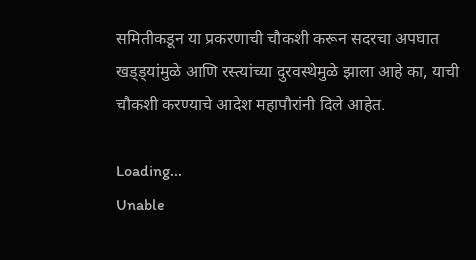समितीकडून या प्रकरणाची चौकशी करून सदरचा अपघात खड्ड्यांमुळे आणि रस्त्यांच्या दुरवस्थेमुळे झाला आहे का, याची चौकशी करण्याचे आदेश महापौरांनी दिले आहेत.

Loading...
Unable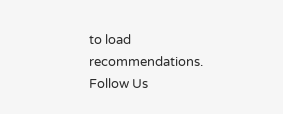to load recommendations.
Follow Us